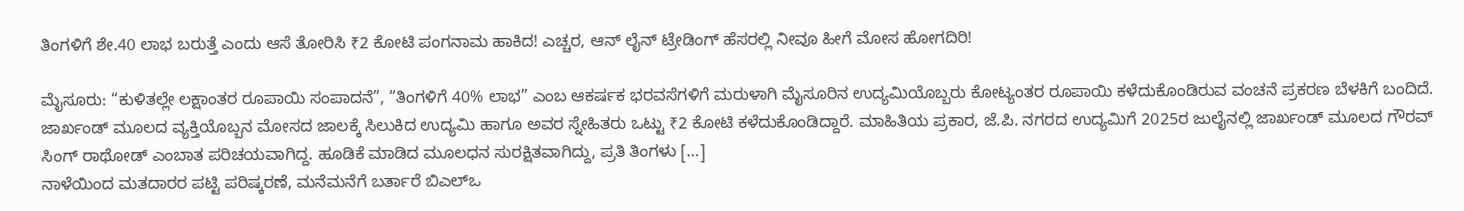ತಿಂಗಳಿಗೆ ಶೇ.40 ಲಾಭ ಬರುತ್ತೆ ಎಂದು ಆಸೆ ತೋರಿಸಿ ₹2 ಕೋಟಿ ಪಂಗನಾಮ ಹಾಕಿದ! ಎಚ್ಚರ, ಆನ್ ಲೈನ್ ಟ್ರೇಡಿಂಗ್ ಹೆಸರಲ್ಲಿ ನೀವೂ ಹೀಗೆ ಮೋಸ ಹೋಗದಿರಿ!

ಮೈಸೂರು: “ಕುಳಿತಲ್ಲೇ ಲಕ್ಷಾಂತರ ರೂಪಾಯಿ ಸಂಪಾದನೆ”, “ತಿಂಗಳಿಗೆ 40% ಲಾಭ” ಎಂಬ ಆಕರ್ಷಕ ಭರವಸೆಗಳಿಗೆ ಮರುಳಾಗಿ ಮೈಸೂರಿನ ಉದ್ಯಮಿಯೊಬ್ಬರು ಕೋಟ್ಯಂತರ ರೂಪಾಯಿ ಕಳೆದುಕೊಂಡಿರುವ ವಂಚನೆ ಪ್ರಕರಣ ಬೆಳಕಿಗೆ ಬಂದಿದೆ. ಜಾರ್ಖಂಡ್ ಮೂಲದ ವ್ಯಕ್ತಿಯೊಬ್ಬನ ಮೋಸದ ಜಾಲಕ್ಕೆ ಸಿಲುಕಿದ ಉದ್ಯಮಿ ಹಾಗೂ ಅವರ ಸ್ನೇಹಿತರು ಒಟ್ಟು ₹2 ಕೋಟಿ ಕಳೆದುಕೊಂಡಿದ್ದಾರೆ. ಮಾಹಿತಿಯ ಪ್ರಕಾರ, ಜೆ.ಪಿ. ನಗರದ ಉದ್ಯಮಿಗೆ 2025ರ ಜುಲೈನಲ್ಲಿ ಜಾರ್ಖಂಡ್ ಮೂಲದ ಗೌರವ್ ಸಿಂಗ್ ರಾಥೋಡ್ ಎಂಬಾತ ಪರಿಚಯವಾಗಿದ್ದ. ಹೂಡಿಕೆ ಮಾಡಿದ ಮೂಲಧನ ಸುರಕ್ಷಿತವಾಗಿದ್ದು, ಪ್ರತಿ ತಿಂಗಳು […]
ನಾಳೆಯಿಂದ ಮತದಾರರ ಪಟ್ಟಿ ಪರಿಷ್ಕರಣೆ, ಮನೆಮನೆಗೆ ಬರ್ತಾರೆ ಬಿಎಲ್ಒ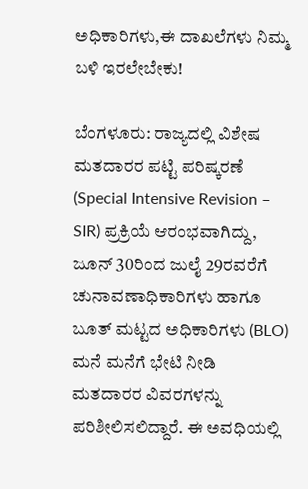ಅಧಿಕಾರಿಗಳು,ಈ ದಾಖಲೆಗಳು ನಿಮ್ಮ ಬಳಿ ಇರಲೇಬೇಕು!

ಬೆಂಗಳೂರು: ರಾಜ್ಯದಲ್ಲಿ ವಿಶೇಷ ಮತದಾರರ ಪಟ್ಟಿ ಪರಿಷ್ಕರಣೆ (Special Intensive Revision – SIR) ಪ್ರಕ್ರಿಯೆ ಆರಂಭವಾಗಿದ್ದು, ಜೂನ್ 30ರಿಂದ ಜುಲೈ 29ರವರೆಗೆ ಚುನಾವಣಾಧಿಕಾರಿಗಳು ಹಾಗೂ ಬೂತ್ ಮಟ್ಟದ ಅಧಿಕಾರಿಗಳು (BLO) ಮನೆ ಮನೆಗೆ ಭೇಟಿ ನೀಡಿ ಮತದಾರರ ವಿವರಗಳನ್ನು ಪರಿಶೀಲಿಸಲಿದ್ದಾರೆ. ಈ ಅವಧಿಯಲ್ಲಿ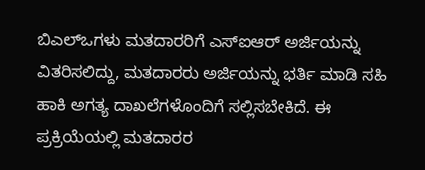ಬಿಎಲ್ಒಗಳು ಮತದಾರರಿಗೆ ಎಸ್ಐಆರ್ ಅರ್ಜಿಯನ್ನು ವಿತರಿಸಲಿದ್ದು, ಮತದಾರರು ಅರ್ಜಿಯನ್ನು ಭರ್ತಿ ಮಾಡಿ ಸಹಿ ಹಾಕಿ ಅಗತ್ಯ ದಾಖಲೆಗಳೊಂದಿಗೆ ಸಲ್ಲಿಸಬೇಕಿದೆ. ಈ ಪ್ರಕ್ರಿಯೆಯಲ್ಲಿ ಮತದಾರರ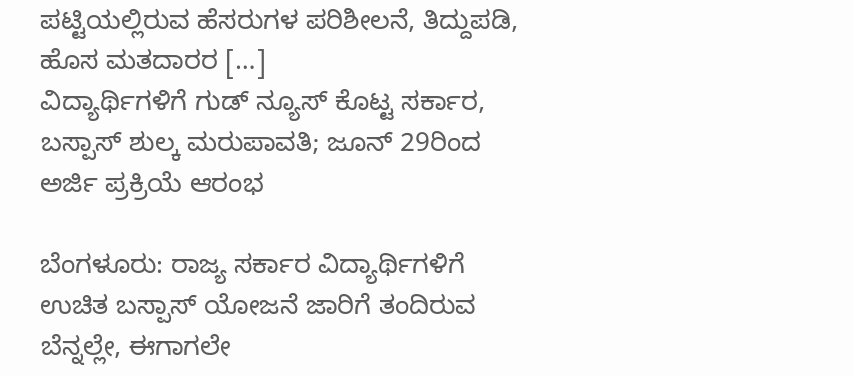ಪಟ್ಟಿಯಲ್ಲಿರುವ ಹೆಸರುಗಳ ಪರಿಶೀಲನೆ, ತಿದ್ದುಪಡಿ, ಹೊಸ ಮತದಾರರ […]
ವಿದ್ಯಾರ್ಥಿಗಳಿಗೆ ಗುಡ್ ನ್ಯೂಸ್ ಕೊಟ್ಟ ಸರ್ಕಾರ, ಬಸ್ಪಾಸ್ ಶುಲ್ಕ ಮರುಪಾವತಿ; ಜೂನ್ 29ರಿಂದ ಅರ್ಜಿ ಪ್ರಕ್ರಿಯೆ ಆರಂಭ

ಬೆಂಗಳೂರು: ರಾಜ್ಯ ಸರ್ಕಾರ ವಿದ್ಯಾರ್ಥಿಗಳಿಗೆ ಉಚಿತ ಬಸ್ಪಾಸ್ ಯೋಜನೆ ಜಾರಿಗೆ ತಂದಿರುವ ಬೆನ್ನಲ್ಲೇ, ಈಗಾಗಲೇ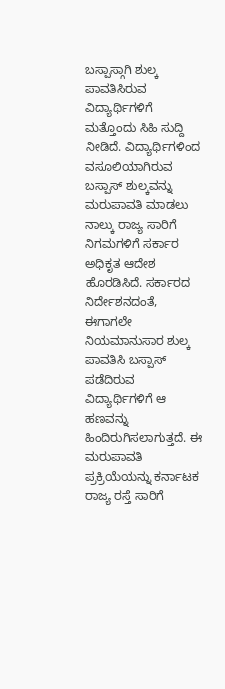ಬಸ್ಪಾಸ್ಗಾಗಿ ಶುಲ್ಕ ಪಾವತಿಸಿರುವ ವಿದ್ಯಾರ್ಥಿಗಳಿಗೆ ಮತ್ತೊಂದು ಸಿಹಿ ಸುದ್ದಿ ನೀಡಿದೆ. ವಿದ್ಯಾರ್ಥಿಗಳಿಂದ ವಸೂಲಿಯಾಗಿರುವ ಬಸ್ಪಾಸ್ ಶುಲ್ಕವನ್ನು ಮರುಪಾವತಿ ಮಾಡಲು ನಾಲ್ಕು ರಾಜ್ಯ ಸಾರಿಗೆ ನಿಗಮಗಳಿಗೆ ಸರ್ಕಾರ ಅಧಿಕೃತ ಆದೇಶ ಹೊರಡಿಸಿದೆ. ಸರ್ಕಾರದ ನಿರ್ದೇಶನದಂತೆ, ಈಗಾಗಲೇ ನಿಯಮಾನುಸಾರ ಶುಲ್ಕ ಪಾವತಿಸಿ ಬಸ್ಪಾಸ್ ಪಡೆದಿರುವ ವಿದ್ಯಾರ್ಥಿಗಳಿಗೆ ಆ ಹಣವನ್ನು ಹಿಂದಿರುಗಿಸಲಾಗುತ್ತದೆ. ಈ ಮರುಪಾವತಿ ಪ್ರಕ್ರಿಯೆಯನ್ನು ಕರ್ನಾಟಕ ರಾಜ್ಯ ರಸ್ತೆ ಸಾರಿಗೆ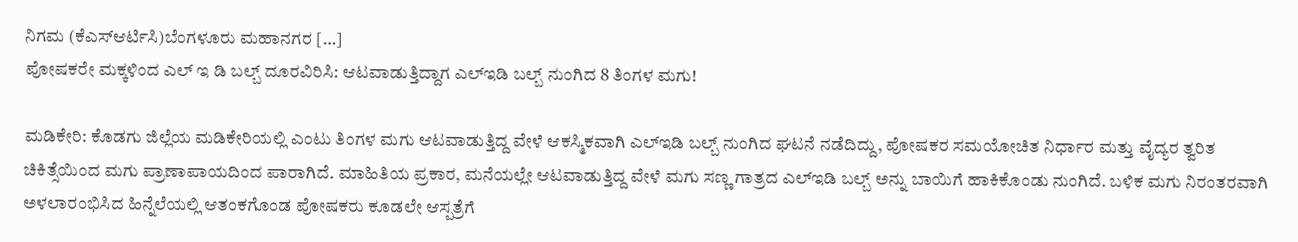ನಿಗಮ (ಕೆಎಸ್ಆರ್ಟಿಸಿ)ಬೆಂಗಳೂರು ಮಹಾನಗರ […]
ಪೋಷಕರೇ ಮಕ್ಕಳಿಂದ ಎಲ್ ಇ ಡಿ ಬಲ್ಬ್ ದೂರವಿರಿಸಿ: ಆಟವಾಡುತ್ತಿದ್ದಾಗ ಎಲ್ಇಡಿ ಬಲ್ಬ್ ನುಂಗಿದ 8 ತಿಂಗಳ ಮಗು!

ಮಡಿಕೇರಿ: ಕೊಡಗು ಜಿಲ್ಲೆಯ ಮಡಿಕೇರಿಯಲ್ಲಿ ಎಂಟು ತಿಂಗಳ ಮಗು ಆಟವಾಡುತ್ತಿದ್ದ ವೇಳೆ ಆಕಸ್ಮಿಕವಾಗಿ ಎಲ್ಇಡಿ ಬಲ್ಬ್ ನುಂಗಿದ ಘಟನೆ ನಡೆದಿದ್ದು, ಪೋಷಕರ ಸಮಯೋಚಿತ ನಿರ್ಧಾರ ಮತ್ತು ವೈದ್ಯರ ತ್ವರಿತ ಚಿಕಿತ್ಸೆಯಿಂದ ಮಗು ಪ್ರಾಣಾಪಾಯದಿಂದ ಪಾರಾಗಿದೆ. ಮಾಹಿತಿಯ ಪ್ರಕಾರ, ಮನೆಯಲ್ಲೇ ಆಟವಾಡುತ್ತಿದ್ದ ವೇಳೆ ಮಗು ಸಣ್ಣ ಗಾತ್ರದ ಎಲ್ಇಡಿ ಬಲ್ಬ್ ಅನ್ನು ಬಾಯಿಗೆ ಹಾಕಿಕೊಂಡು ನುಂಗಿದೆ. ಬಳಿಕ ಮಗು ನಿರಂತರವಾಗಿ ಅಳಲಾರಂಭಿಸಿದ ಹಿನ್ನೆಲೆಯಲ್ಲಿ ಆತಂಕಗೊಂಡ ಪೋಷಕರು ಕೂಡಲೇ ಆಸ್ಪತ್ರೆಗೆ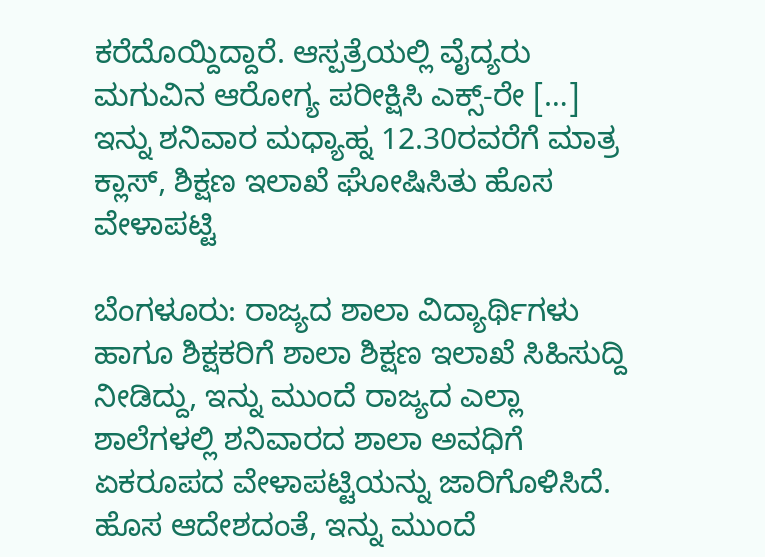ಕರೆದೊಯ್ದಿದ್ದಾರೆ. ಆಸ್ಪತ್ರೆಯಲ್ಲಿ ವೈದ್ಯರು ಮಗುವಿನ ಆರೋಗ್ಯ ಪರೀಕ್ಷಿಸಿ ಎಕ್ಸ್-ರೇ […]
ಇನ್ನು ಶನಿವಾರ ಮಧ್ಯಾಹ್ನ 12.30ರವರೆಗೆ ಮಾತ್ರ ಕ್ಲಾಸ್, ಶಿಕ್ಷಣ ಇಲಾಖೆ ಘೋಷಿಸಿತು ಹೊಸ ವೇಳಾಪಟ್ಟಿ

ಬೆಂಗಳೂರು: ರಾಜ್ಯದ ಶಾಲಾ ವಿದ್ಯಾರ್ಥಿಗಳು ಹಾಗೂ ಶಿಕ್ಷಕರಿಗೆ ಶಾಲಾ ಶಿಕ್ಷಣ ಇಲಾಖೆ ಸಿಹಿಸುದ್ದಿ ನೀಡಿದ್ದು, ಇನ್ನು ಮುಂದೆ ರಾಜ್ಯದ ಎಲ್ಲಾ ಶಾಲೆಗಳಲ್ಲಿ ಶನಿವಾರದ ಶಾಲಾ ಅವಧಿಗೆ ಏಕರೂಪದ ವೇಳಾಪಟ್ಟಿಯನ್ನು ಜಾರಿಗೊಳಿಸಿದೆ. ಹೊಸ ಆದೇಶದಂತೆ, ಇನ್ನು ಮುಂದೆ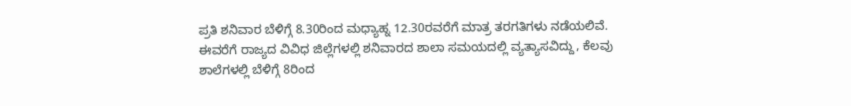ಪ್ರತಿ ಶನಿವಾರ ಬೆಳಿಗ್ಗೆ 8.30ರಿಂದ ಮಧ್ಯಾಹ್ನ 12.30ರವರೆಗೆ ಮಾತ್ರ ತರಗತಿಗಳು ನಡೆಯಲಿವೆ. ಈವರೆಗೆ ರಾಜ್ಯದ ವಿವಿಧ ಜಿಲ್ಲೆಗಳಲ್ಲಿ ಶನಿವಾರದ ಶಾಲಾ ಸಮಯದಲ್ಲಿ ವ್ಯತ್ಯಾಸವಿದ್ದು, ಕೆಲವು ಶಾಲೆಗಳಲ್ಲಿ ಬೆಳಿಗ್ಗೆ 8ರಿಂದ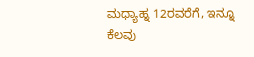ಮಧ್ಯಾಹ್ನ 12ರವರೆಗೆ, ಇನ್ನೂ ಕೆಲವು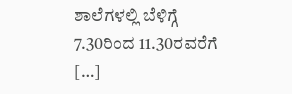ಶಾಲೆಗಳಲ್ಲಿ ಬೆಳಿಗ್ಗೆ 7.30ರಿಂದ 11.30ರವರೆಗೆ […]